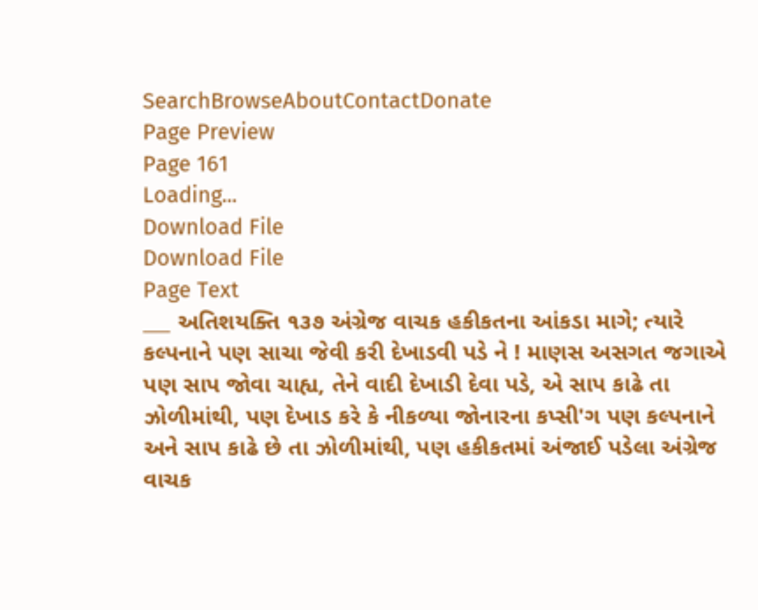SearchBrowseAboutContactDonate
Page Preview
Page 161
Loading...
Download File
Download File
Page Text
___ અતિશયક્તિ ૧૩૭ અંગ્રેજ વાચક હકીકતના આંકડા માગે; ત્યારે કલ્પનાને પણ સાચા જેવી કરી દેખાડવી પડે ને ! માણસ અસગત જગાએ પણ સાપ જોવા ચાહ્ય, તેને વાદી દેખાડી દેવા પડે, એ સાપ કાઢે તા ઝોળીમાંથી, પણ દેખાડ કરે કે નીકળ્યા જોનારના કપ્સી'ગ પણ કલ્પનાને અને સાપ કાઢે છે તા ઝોળીમાંથી, પણ હકીકતમાં અંજાઈ પડેલા અંગ્રેજ વાચક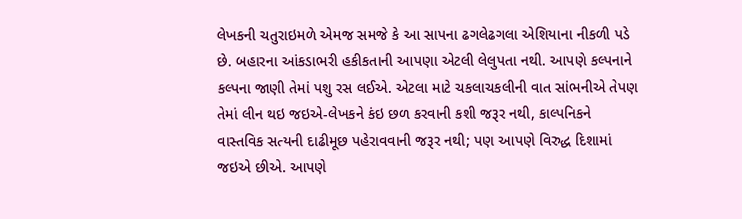લેખકની ચતુરાઇમળે એમજ સમજે કે આ સાપના ઢગલેઢગલા એશિયાના નીકળી પડે છે. બહારના આંકડાભરી હકીકતાની આપણા એટલી લેલુપતા નથી. આપણે કલ્પનાને કલ્પના જાણી તેમાં પશુ રસ લઈએ. એટલા માટે ચકલાચકલીની વાત સાંભનીએ તેપણ તેમાં લીન થઇ જઇએ-લેખકને કંઇ છળ કરવાની કશી જરૂર નથી, કાલ્પનિકને વાસ્તવિક સત્યની દાઢીમૂછ પહેરાવવાની જરૂર નથી; પણ આપણે વિરુદ્ધ દિશામાં જઇએ છીએ. આપણે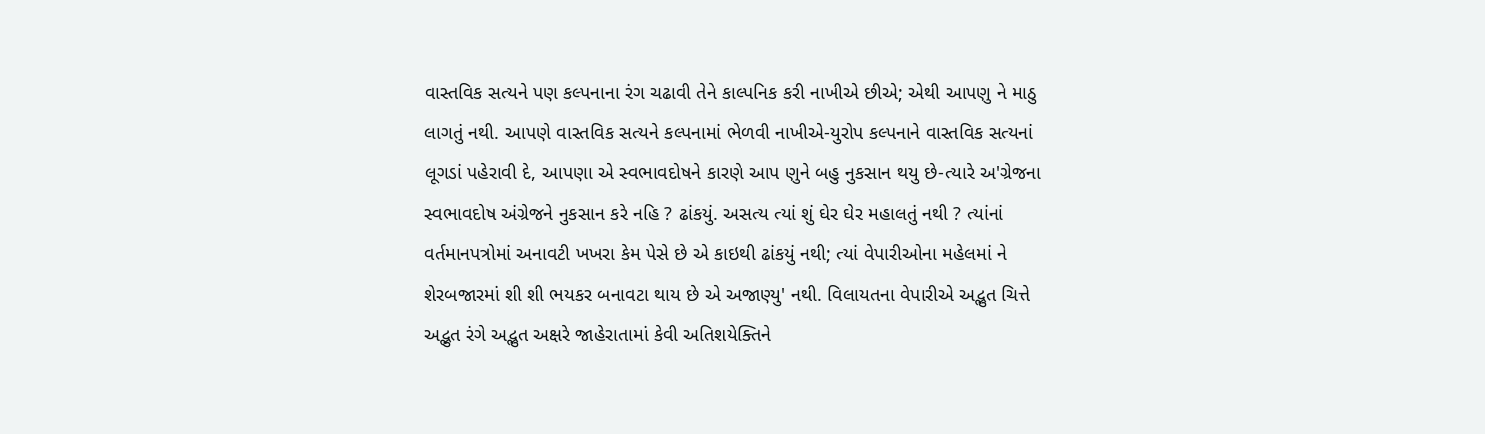વાસ્તવિક સત્યને પણ કલ્પનાના રંગ ચઢાવી તેને કાલ્પનિક કરી નાખીએ છીએ; એથી આપણુ ને માઠુ લાગતું નથી. આપણે વાસ્તવિક સત્યને કલ્પનામાં ભેળવી નાખીએ-યુરોપ કલ્પનાને વાસ્તવિક સત્યનાં લૂગડાં પહેરાવી દે, આપણા એ સ્વભાવદોષને કારણે આપ ણુને બહુ નુકસાન થયુ છે-ત્યારે અ'ગ્રેજના સ્વભાવદોષ અંગ્રેજને નુકસાન કરે નહિ ? ઢાંકયું. અસત્ય ત્યાં શું ઘેર ઘેર મહાલતું નથી ? ત્યાંનાં વર્તમાનપત્રોમાં અનાવટી ખખરા કેમ પેસે છે એ કાઇથી ઢાંકયું નથી; ત્યાં વેપારીઓના મહેલમાં ને શેરબજારમાં શી શી ભયકર બનાવટા થાય છે એ અજાણ્યુ' નથી. વિલાયતના વેપારીએ અદ્ભુત ચિત્તે અદ્ભુત રંગે અદ્ભુત અક્ષરે જાહેરાતામાં કેવી અતિશયેક્તિને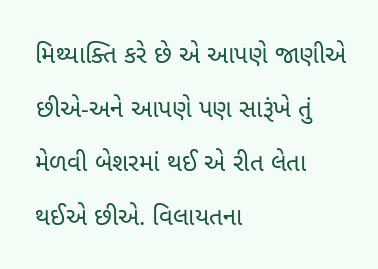મિથ્યાક્તિ કરે છે એ આપણે જાણીએ છીએ-અને આપણે પણ સારૂંખે તું મેળવી બેશરમાં થઈ એ રીત લેતા થઈએ છીએ. વિલાયતના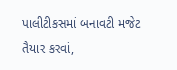પાલીટીકસમાં બનાવટી મજેટ તૈયાર કરવાં,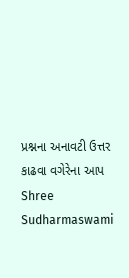પ્રશ્નના અનાવટી ઉત્તર કાઢવા વગેરેના આપ Shree Sudharmaswami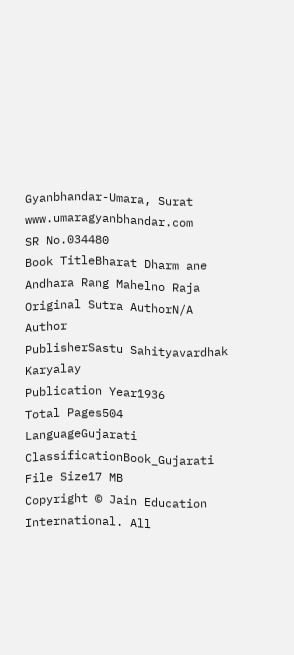Gyanbhandar-Umara, Surat www.umaragyanbhandar.com
SR No.034480
Book TitleBharat Dharm ane Andhara Rang Mahelno Raja
Original Sutra AuthorN/A
Author
PublisherSastu Sahityavardhak Karyalay
Publication Year1936
Total Pages504
LanguageGujarati
ClassificationBook_Gujarati
File Size17 MB
Copyright © Jain Education International. All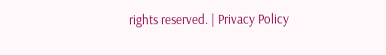rights reserved. | Privacy Policy